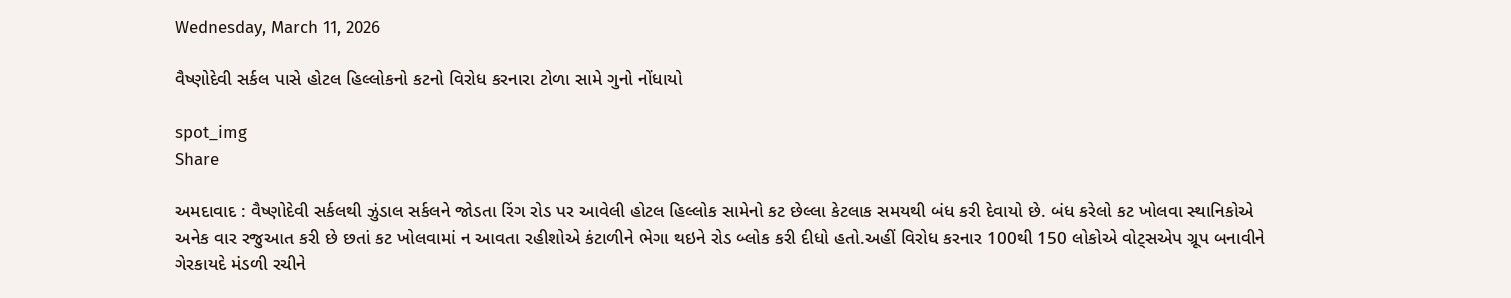Wednesday, March 11, 2026

વૈષ્ણોદેવી સર્કલ પાસે હોટલ હિલ્લોકનો કટનો વિરોધ કરનારા ટોળા સામે ગુનો નોંધાયો

spot_img
Share

અમદાવાદ : વૈષ્ણોદેવી સર્કલથી ઝુંડાલ સર્કલને જોડતા રિંગ રોડ પર આવેલી હોટલ હિલ્લોક સામેનો કટ છેલ્લા કેટલાક સમયથી બંધ કરી દેવાયો છે. બંધ કરેલો કટ ખોલવા સ્થાનિકોએ અનેક વાર રજુઆત કરી છે છતાં કટ ખોલવામાં ન આવતા રહીશોએ કંટાળીને ભેગા થઇને રોડ બ્લોક કરી દીધો હતો.અહીં વિરોધ કરનાર 100થી 150 લોકોએ વોટ્સએપ ગ્રૂપ બનાવીને ગેરકાયદે મંડળી રચીને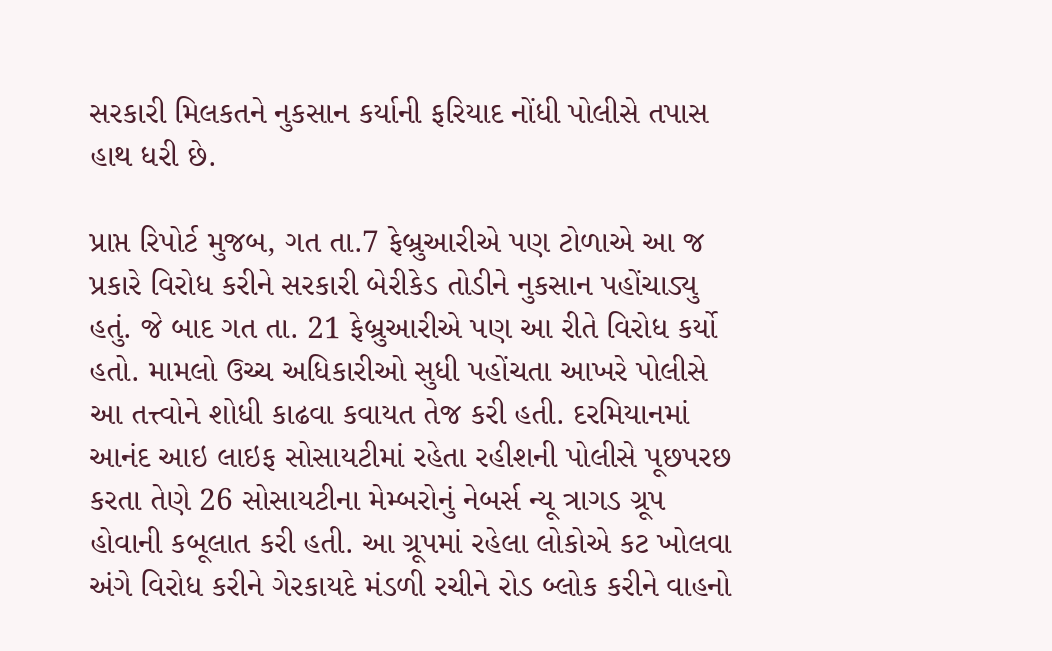સરકારી મિલકતને નુકસાન કર્યાની ફરિયાદ નોંધી પોલીસે તપાસ હાથ ધરી છે.

પ્રાપ્ત રિપોર્ટ મુજબ, ગત તા.7 ફેબ્રુઆરીએ પણ ટોળાએ આ જ પ્રકારે વિરોધ કરીને સરકારી બેરીકેડ તોડીને નુકસાન પહોંચાડ્યુ હતું. જે બાદ ગત તા. 21 ફેબ્રુઆરીએ પણ આ રીતે વિરોધ કર્યો હતો. મામલો ઉચ્ચ અધિકારીઓ સુધી પહોંચતા આખરે પોલીસે આ તત્ત્વોને શોધી કાઢવા કવાયત તેજ કરી હતી. દરમિયાનમાં આનંદ આઇ લાઇફ સોસાયટીમાં રહેતા રહીશની પોલીસે પૂછપરછ કરતા તેણે 26 સોસાયટીના મેમ્બરોનું નેબર્સ ન્યૂ ત્રાગડ ગ્રૂપ હોવાની કબૂલાત કરી હતી. આ ગ્રૂપમાં રહેલા લોકોએ કટ ખોલવા અંગે વિરોધ કરીને ગેરકાયદે મંડળી રચીને રોડ બ્લોક કરીને વાહનો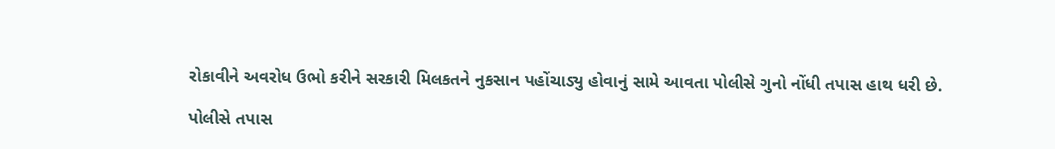રોકાવીને અવરોધ ઉભો કરીને સરકારી મિલકતને નુકસાન પહોંચાડ્યુ હોવાનું સામે આવતા પોલીસે ગુનો નોંધી તપાસ હાથ ધરી છે.

પોલીસે તપાસ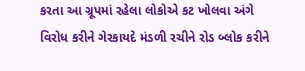કરતા આ ગ્રૂપમાં રહેલા લોકોએ કટ ખોલવા અંગે વિરોધ કરીને ગેરકાયદે મંડળી રચીને રોડ બ્લોક કરીને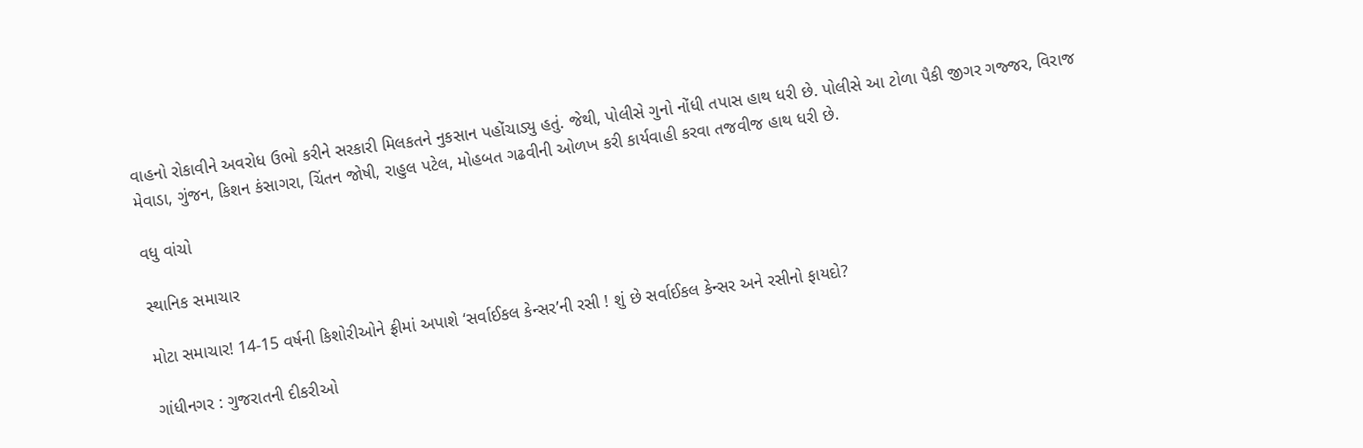વાહનો રોકાવીને અવરોધ ઉભો કરીને સરકારી મિલકતને નુકસાન પહોંચાડ્યુ હતું. જેથી, પોલીસે ગુનો નોંધી તપાસ હાથ ધરી છે. પોલીસે આ ટોળા પૈકી જીગર ગજ્જર, વિરાજ મેવાડા, ગુંજન, કિશન કંસાગરા, ચિંતન જોષી, રાહુલ પટેલ, મોહબત ગઢવીની ઓળખ કરી કાર્યવાહી કરવા તજવીજ હાથ ધરી છે.

વધુ વાંચો

સ્થાનિક સમાચાર

મોટા સમાચાર! 14-15 વર્ષની કિશોરીઓને ફ્રીમાં અપાશે ‘સર્વાઈકલ કેન્સર’ની રસી ! શું છે સર્વાઈકલ કેન્સર અને રસીનો ફાયદો?

ગાંધીનગર : ગુજરાતની દીકરીઓ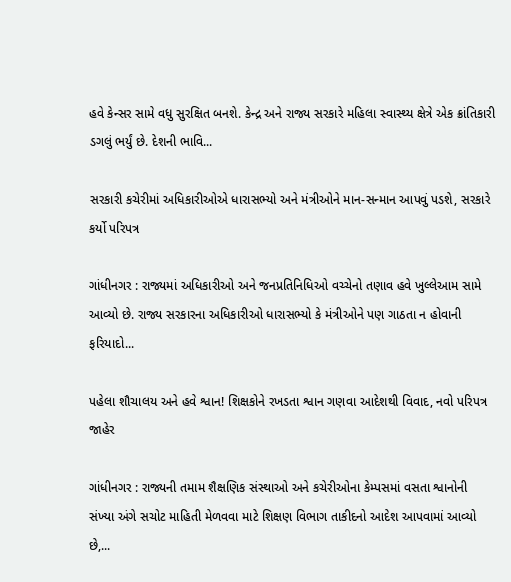હવે કેન્સર સામે વધુ સુરક્ષિત બનશે. કેન્દ્ર અને રાજ્ય સરકારે મહિલા સ્વાસ્થ્ય ક્ષેત્રે એક ક્રાંતિકારી ડગલું ભર્યું છે. દેશની ભાવિ...

સરકારી કચેરીમાં અધિકારીઓએ ધારાસભ્યો અને મંત્રીઓને માન-સન્માન આપવું પડશે, સરકારે કર્યો પરિપત્ર

ગાંધીનગર : રાજ્યમાં અધિકારીઓ અને જનપ્રતિનિધિઓ વચ્ચેનો તણાવ હવે ખુલ્લેઆમ સામે આવ્યો છે. રાજ્ય સરકારના અધિકારીઓ ધારાસભ્યો કે મંત્રીઓને પણ ગાઠતા ન હોવાની ફરિયાદો...

પહેલા શૌચાલય અને હવે શ્વાન! શિક્ષકોને રખડતા શ્વાન ગણવા આદેશથી વિવાદ, નવો પરિપત્ર જાહેર

ગાંધીનગર : રાજ્યની તમામ શૈક્ષણિક સંસ્થાઓ અને કચેરીઓના કેમ્પસમાં વસતા શ્વાનોની સંખ્યા અંગે સચોટ માહિતી મેળવવા માટે શિક્ષણ વિભાગ તાકીદનો આદેશ આપવામાં આવ્યો છે,...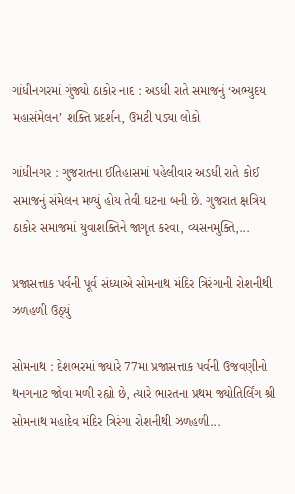ગાંધીનગરમાં ગુંજ્યો ઠાકોર નાદ : અડધી રાતે સમાજનું ‘અભ્યુદય મહાસંમેલન’ શક્તિ પ્રદર્શન, ઉમટી પડ્યા લોકો

ગાંધીનગર : ગુજરાતના ઈતિહાસમાં પહેલીવાર અડધી રાતે કોઈ સમાજનું સંમેલન મળ્યું હોય તેવી ઘટના બની છે. ગુજરાત ક્ષત્રિય ઠાકોર સમાજમાં યુવાશક્તિને જાગૃત કરવા, વ્યસનમુક્તિ,...

પ્રજાસત્તાક પર્વની પૂર્વ સંધ્યાએ સોમનાથ મંદિર ત્રિરંગાની રોશનીથી ઝળહળી ઉઠ્યું

સોમનાથ : દેશભરમાં જ્યારે 77મા પ્રજાસત્તાક પર્વની ઉજવણીનો થનગનાટ જોવા મળી રહ્યો છે, ત્યારે ભારતના પ્રથમ જ્યોતિર્લિંગ શ્રી સોમનાથ મહાદેવ મંદિર ત્રિરંગા રોશનીથી ઝળહળી...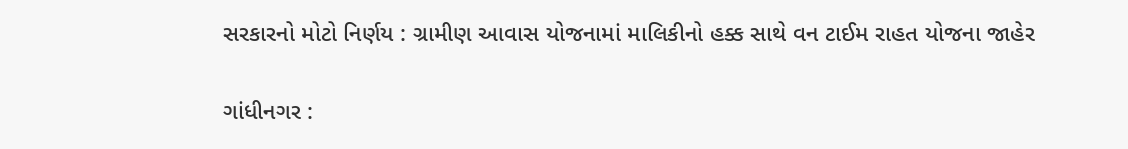સરકારનો મોટો નિર્ણય : ગ્રામીણ આવાસ યોજનામાં માલિકીનો હક્ક સાથે વન ટાઈમ રાહત યોજના જાહેર

ગાંધીનગર :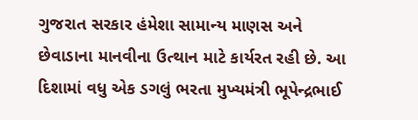ગુજરાત સરકાર હંમેશા સામાન્ય માણસ અને છેવાડાના માનવીના ઉત્થાન માટે કાર્યરત રહી છે. આ દિશામાં વધુ એક ડગલું ભરતા મુખ્યમંત્રી ભૂપેન્દ્રભાઈ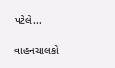પટેલે...

વાહનચાલકો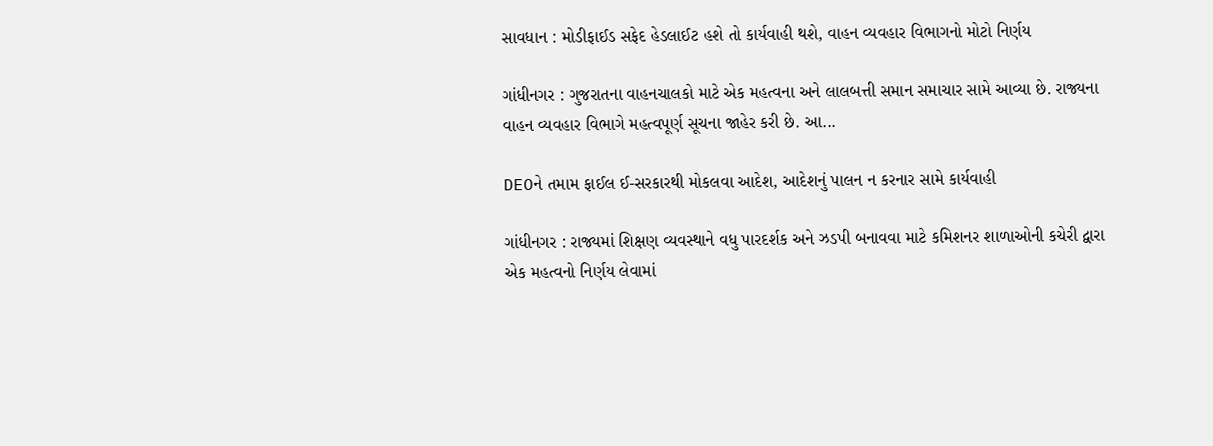સાવધાન : મોડીફાઈડ સફેદ હેડલાઈટ હશે તો કાર્યવાહી થશે, વાહન વ્યવહાર વિભાગનો મોટો નિર્ણય

ગાંધીનગર : ગુજરાતના વાહનચાલકો માટે એક મહત્વના અને લાલબત્તી સમાન સમાચાર સામે આવ્યા છે. રાજ્યના વાહન વ્યવહાર વિભાગે મહત્વપૂર્ણ સૂચના જાહેર કરી છે. આ...

DEOને તમામ ફાઈલ ઈ-સરકારથી મોકલવા આદેશ, આદેશનું પાલન ન કરનાર સામે કાર્યવાહી

ગાંધીનગર : રાજ્યમાં શિક્ષણ વ્યવસ્થાને વધુ પારદર્શક અને ઝડપી બનાવવા માટે કમિશનર શાળાઓની કચેરી દ્વારા એક મહત્વનો નિર્ણય લેવામાં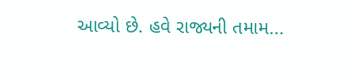આવ્યો છે. હવે રાજ્યની તમામ...